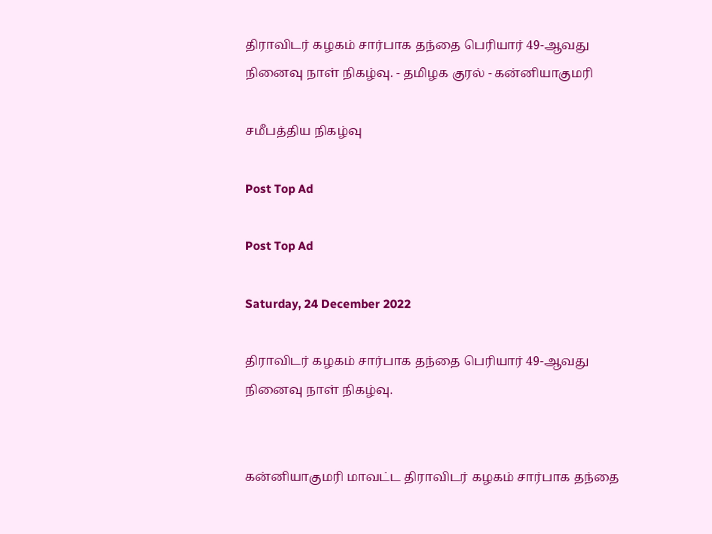திராவிடர் கழகம் சார்பாக தந்தை பெரியார் 49-ஆவது நினைவு நாள் நிகழ்வு. - தமிழக குரல் - கன்னியாகுமரி

சமீபத்திய நிகழ்வு

Post Top Ad

Post Top Ad

Saturday, 24 December 2022

திராவிடர் கழகம் சார்பாக தந்தை பெரியார் 49-ஆவது நினைவு நாள் நிகழ்வு.


கன்னியாகுமரி மாவட்ட திராவிடர் கழகம் சார்பாக தந்தை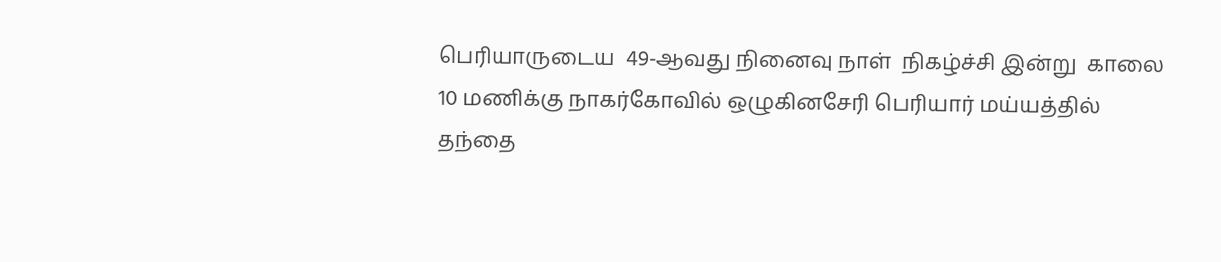பெரியாருடைய  49-ஆவது நினைவு நாள்  நிகழ்ச்சி இன்று  காலை 10 மணிக்கு நாகர்கோவில் ஒழுகினசேரி பெரியார் மய்யத்தில் தந்தை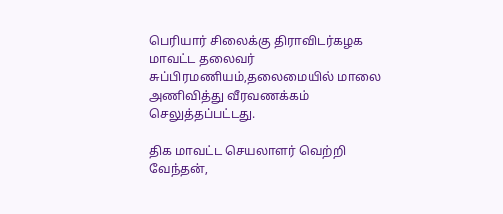பெரியார் சிலைக்கு திராவிடர்கழக மாவட்ட தலைவர் சுப்பிரமணியம்,தலைமையில் மாலை அணிவித்து வீரவணக்கம் செலுத்தப்பட்டது.

திக மாவட்ட செயலாளர் வெற்றி வேந்தன்,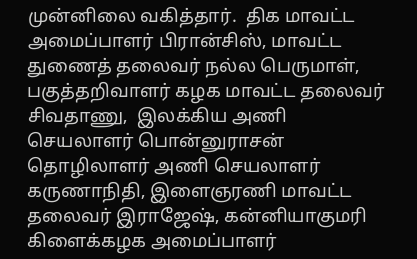முன்னிலை வகித்தார்.  திக மாவட்ட அமைப்பாளர் பிரான்சிஸ், மாவட்ட துணைத் தலைவர் நல்ல பெருமாள், பகுத்தறிவாளர் கழக மாவட்ட தலைவர் சிவதாணு,  இலக்கிய அணி செயலாளர் பொன்னுராசன் தொழிலாளர் அணி செயலாளர் கருணாநிதி, இளைஞரணி மாவட்ட தலைவர் இராஜேஷ், கன்னியாகுமரி கிளைக்கழக அமைப்பாளர்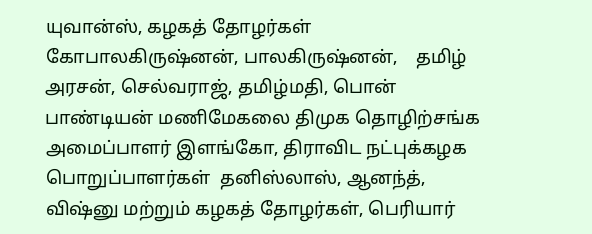யுவான்ஸ், கழகத் தோழர்கள் கோபாலகிருஷ்னன், பாலகிருஷ்னன்,    தமிழ் அரசன், செல்வராஜ், தமிழ்மதி, பொன் பாண்டியன் மணிமேகலை திமுக தொழிற்சங்க அமைப்பாளர் இளங்கோ, திராவிட நட்புக்கழக பொறுப்பாளர்கள்  தனிஸ்லாஸ், ஆனந்த், விஷ்னு மற்றும் கழகத் தோழர்கள், பெரியார்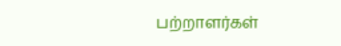பற்றாளர்கள்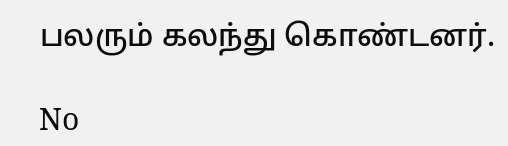பலரும் கலந்து கொண்டனர்.

No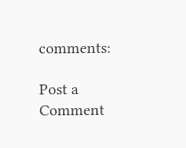comments:

Post a Comment